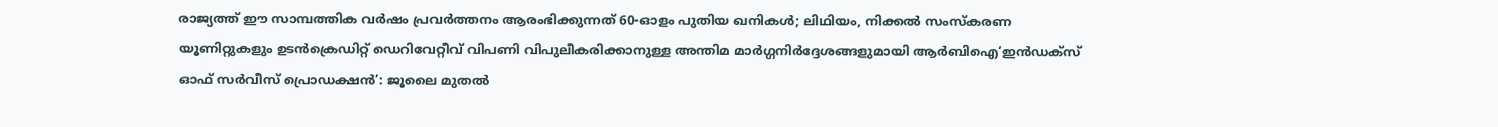രാജ്യത്ത് ഈ സാമ്പത്തിക വർഷം പ്രവർത്തനം ആരംഭിക്കുന്നത് 60-ഓളം പുതിയ ഖനികൾ; ലിഥിയം, നിക്കൽ സംസ്‌കരണ യൂണിറ്റുകളും ഉടൻക്രെഡിറ്റ് ഡെറിവേറ്റീവ് വിപണി വിപുലീകരിക്കാനുള്ള അന്തിമ മാർഗ്ഗനിർദ്ദേശങ്ങളുമായി ആർബിഐ‘ഇൻഡക്സ് ഓഫ് സർവീസ് പ്രൊഡക്ഷൻ’: ജൂലൈ മുതൽ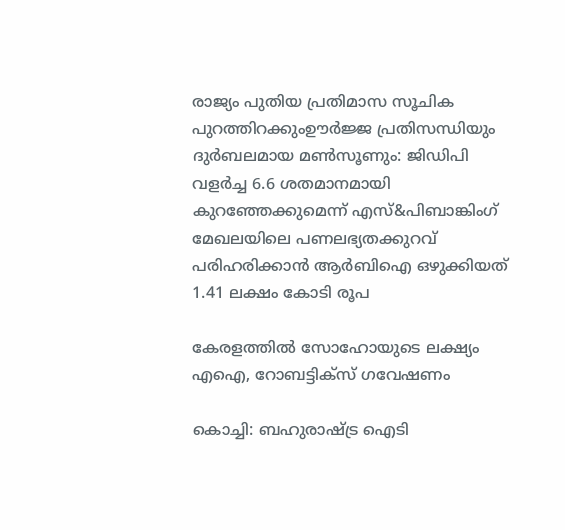രാജ്യം പുതിയ പ്രതിമാസ സൂചിക പുറത്തിറക്കുംഊർജ്ജ പ്രതിസന്ധിയും ദുർബലമായ മൺസൂണും: ജിഡിപി വളർച്ച 6.6 ശതമാനമായി കുറഞ്ഞേക്കുമെന്ന് എസ്&പിബാങ്കിംഗ് മേഖലയിലെ പണലഭ്യതക്കുറവ് പരിഹരിക്കാൻ ആർബിഐ ഒഴുക്കിയത് 1.41 ലക്ഷം കോടി രൂപ

കേരളത്തിൽ സോഹോയുടെ ലക്ഷ്യം എഐ, റോബട്ടിക്സ് ഗവേഷണം

കൊച്ചി: ബഹുരാഷ്ട്ര ഐടി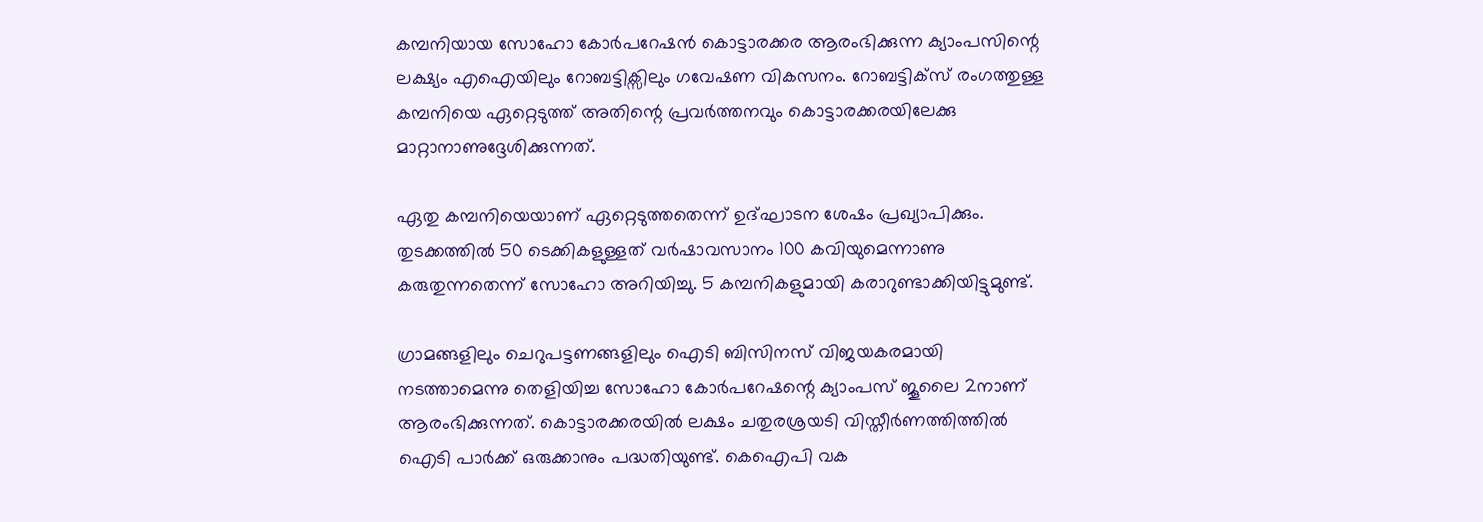കമ്പനിയായ സോഹോ കോർപറേഷൻ കൊട്ടാരക്കര ആരംഭിക്കുന്ന ക്യാംപസിന്റെ ലക്ഷ്യം എഐയിലും റോബട്ടിക്സിലും ഗവേഷണ വികസനം. റോബട്ടിക്സ് രംഗത്തുള്ള കമ്പനിയെ ഏറ്റെടുത്ത് അതിന്റെ പ്രവർത്തനവും കൊട്ടാരക്കരയിലേക്കു മാറ്റാനാണുദ്ദേശിക്കുന്നത്.

ഏതു കമ്പനിയെയാണ് ഏറ്റെടുത്തതെന്ന് ഉദ്ഘാടന ശേഷം പ്രഖ്യാപിക്കും. തുടക്കത്തിൽ 50 ടെക്കികളുള്ളത് വർഷാവസാനം 100 കവിയുമെന്നാണു കരുതുന്നതെന്ന് സോഹോ അറിയിച്ചു. 5 കമ്പനികളുമായി കരാറുണ്ടാക്കിയിട്ടുമുണ്ട്.

ഗ്രാമങ്ങളിലും ചെറുപട്ടണങ്ങളിലും ഐടി ബിസിനസ് വിജയകരമായി നടത്താമെന്നു തെളിയിച്ച സോഹോ കോർപറേഷന്റെ ക്യാംപസ് ജൂലൈ 2നാണ് ആരംഭിക്കുന്നത്. കൊട്ടാരക്കരയിൽ ലക്ഷം ചതുരശ്രയടി വിസ്തീർണത്തിത്തിൽ ഐടി പാർക്ക് ഒരുക്കാനും പദ്ധതിയുണ്ട്. കെഐപി വക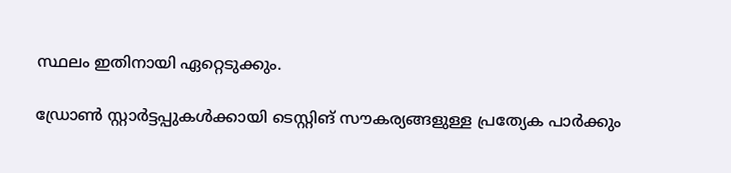സ്ഥലം ഇതിനായി ഏറ്റെടുക്കും.

ഡ്രോൺ സ്റ്റാർട്ടപ്പുകൾക്കായി ടെസ്റ്റിങ് സൗകര്യങ്ങളുള്ള പ്രത്യേക പാർക്കും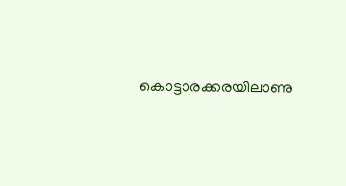കൊട്ടാരക്കരയിലാണു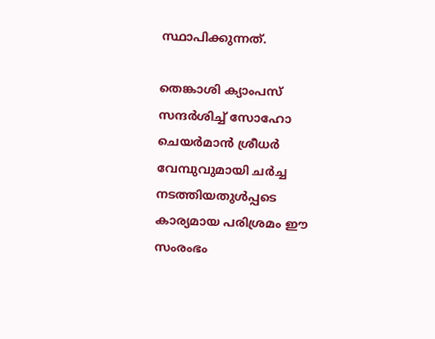സ്ഥാപിക്കുന്നത്.

തെങ്കാശി ക്യാംപസ് സന്ദർശിച്ച് സോഹോ ചെയർമാൻ ശ്രീധർ വേമ്പുവുമായി ചർച്ച നടത്തിയതുൾപ്പടെ കാര്യമായ പരിശ്രമം ഈ സംരംഭം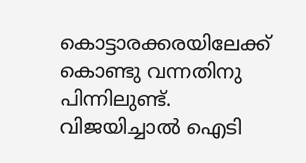കൊട്ടാരക്കരയിലേക്ക് കൊണ്ടു വന്നതിനു പിന്നിലുണ്ട്. വിജയിച്ചാൽ ഐടി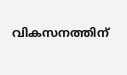വികസനത്തിന്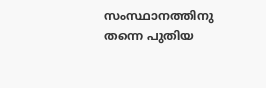സംസ്ഥാനത്തിനു തന്നെ പുതിയ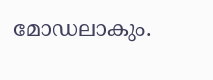മോഡലാകും.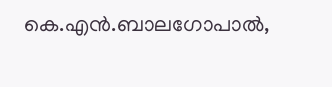കെ.എൻ.ബാലഗോപാൽ,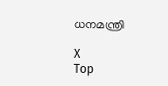ധനമന്ത്രി

X
Top